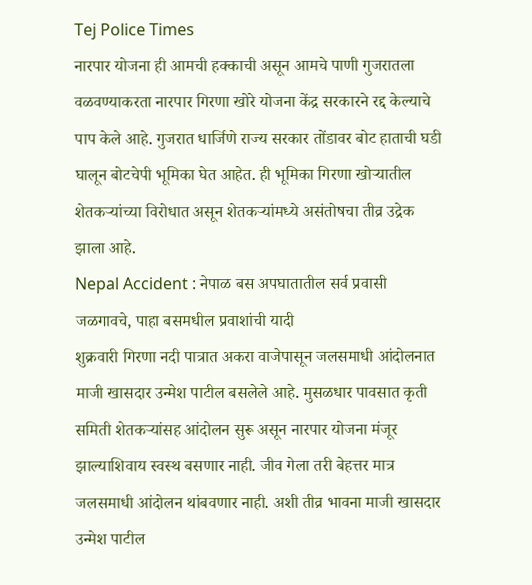Tej Police Times
नारपार योजना ही आमची हक्काची असून आमचे पाणी गुजरातला वळवण्याकरता नारपार गिरणा खोरे योजना केंद्र सरकारने रद्द केल्याचे पाप केले आहे. गुजरात धार्जिणे राज्य सरकार तोंडावर बोट हाताची घडी घालून बोटचेपी भूमिका घेत आहेत. ही भूमिका गिरणा खोऱ्यातील शेतकऱ्यांच्या विरोधात असून शेतकऱ्यांमध्ये असंतोषचा तीव्र उद्रेक झाला आहे.
Nepal Accident : नेपाळ बस अपघातातील सर्व प्रवासी जळगावचे, पाहा बसमधील प्रवाशांची यादी
शुक्रवारी गिरणा नदी पात्रात अकरा वाजेपासून जलसमाधी आंदोलनात माजी खासदार उन्मेश पाटील बसलेले आहे. मुसळधार पावसात कृती समिती शेतकऱ्यांसह आंदोलन सुरू असून नारपार योजना मंजूर झाल्याशिवाय स्वस्थ बसणार नाही. जीव गेला तरी बेहत्तर मात्र जलसमाधी आंदोलन थांबवणार नाही. अशी तीव्र भावना माजी खासदार उन्मेश पाटील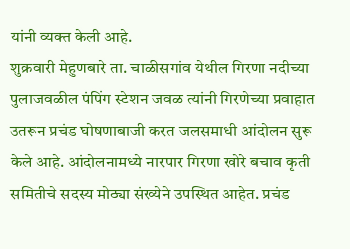यांनी व्यक्त केली आहे.
शुक्रवारी मेहुणबारे ता. चाळीसगांव येथील गिरणा नदीच्या पुलाजवळील पंपिंग स्टेशन जवळ त्यांनी गिरणेच्या प्रवाहात उतरून प्रचंड घोषणाबाजी करत जलसमाधी आंदोलन सुरू केले आहे. आंदोलनामध्ये नारपार गिरणा खोरे बचाव कृती समितीचे सदस्य मोठ्या संख्येने उपस्थित आहेत. प्रचंड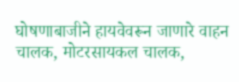घोषणाबाजीने हायवेवरून जाणारे वाहन चालक, मोटरसायकल चालक,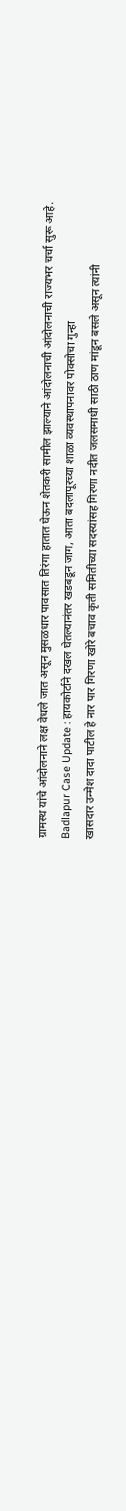ग्रामस्थ यांचे आंदोलनाने लक्ष वेधले जात असून मुसळधार पावसात तिरंगा हातात घेऊन शेतकरी सामील झाल्याने आंदोलनाची आंदोलनाची राज्यभर चर्चा सुरू आहे.
Badlapur Case Update : हायकोर्टाने दखल घेतल्यानंतर खडबडून जाग, आता बदलापूरच्या शाळा व्यवस्थापनावर पोक्सोचा गुन्हा
खासदार उन्मेश दादा पाटील हे नार पार गिरणा खोरे बचाव कृती समितीच्या सदस्यांसह गिरणा नदीत जलसमाधी साठी ठाण मांडून बसले असून त्यांनी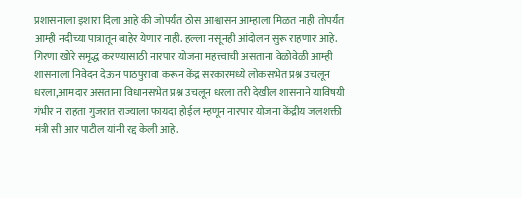प्रशासनाला इशारा दिला आहे की जोपर्यंत ठोस आश्वासन आम्हाला मिळत नाही तोपर्यंत आम्ही नदीच्या पात्रातून बाहेर येणार नाही. हल्ला नसूनही आंदोलन सुरू राहणार आहे.
गिरणा खोरे समृद्ध करण्यासाठी नारपार योजना महत्त्वाची असताना वेळोवेळी आम्ही शासनाला निवेदन देऊन पाठपुरावा करून केंद्र सरकारमध्ये लोकसभेत प्रश्न उचलून धरला,आमदार असताना विधानसभेत प्रश्न उचलून धरला तरी देखील शासनाने याविषयी गंभीर न राहता गुजरात राज्याला फायदा होईल म्हणून नारपार योजना केंद्रीय जलशक्ती मंत्री सी आर पाटील यांनी रद्द केली आहे.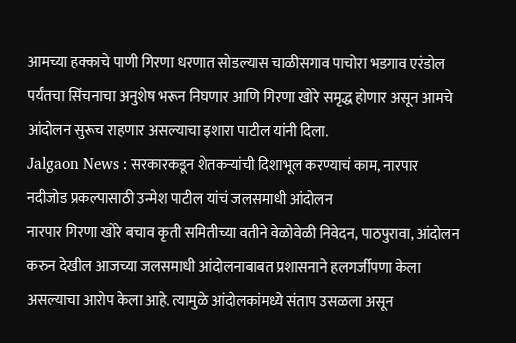आमच्या हक्काचे पाणी गिरणा धरणात सोडल्यास चाळीसगाव पाचोरा भडगाव एरंडोल पर्यंतचा सिंचनाचा अनुशेष भरून निघणार आणि गिरणा खोरे समृद्ध होणार असून आमचे आंदोलन सुरूच राहणार असल्याचा इशारा पाटील यांनी दिला.
Jalgaon News : सरकारकडून शेतकऱ्यांची दिशाभूल करण्याचं काम, नारपार नदीजोड प्रकल्पासाठी उन्मेश पाटील यांचं जलसमाधी आंदोलन
नारपार गिरणा खोरे बचाव कृती समितीच्या वतीने वेळोवेळी निवेदन, पाठपुरावा, आंदोलन करुन देखील आजच्या जलसमाधी आंदोलनाबाबत प्रशासनाने हलगर्जीपणा केला असल्याचा आरोप केला आहे. त्यामुळे आंदोलकांमध्ये संताप उसळला असून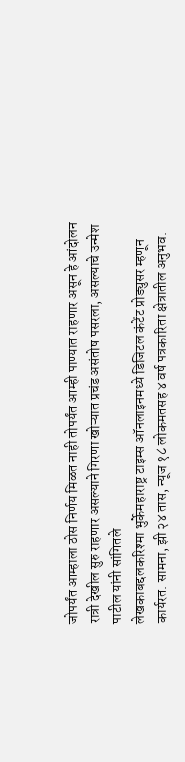जोपर्यंत आम्हाला ठोस निर्णय मिळत नाही तोपर्यंत आम्ही पाण्यात राहणार असून हे आंदोलन रात्री देखील सुरु राहणार असल्याने गिरणा खोऱ्यात प्रचंड असंतोष पसरला, असल्याचे उन्मेश पाटील यांनी सांगितले
लेखकाबद्दलकरिश्मा भुर्केमहाराष्ट्र टाइम्स ऑनलाइनमध्ये डिजिटल कंटेंट प्रोड्युसर म्हणून कार्यरत. सामना, झी २४ तास, न्यूज १८ लोकमतसह ४ वर्ष पत्रकारिता क्षेत्रातील अनुभव.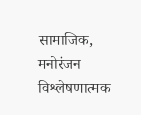सामाजिक, मनोरंजन विश्लेषणात्मक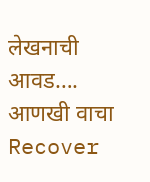लेखनाची आवड…. आणखी वाचा
Recover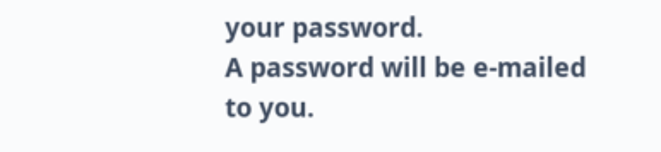your password.
A password will be e-mailed to you.